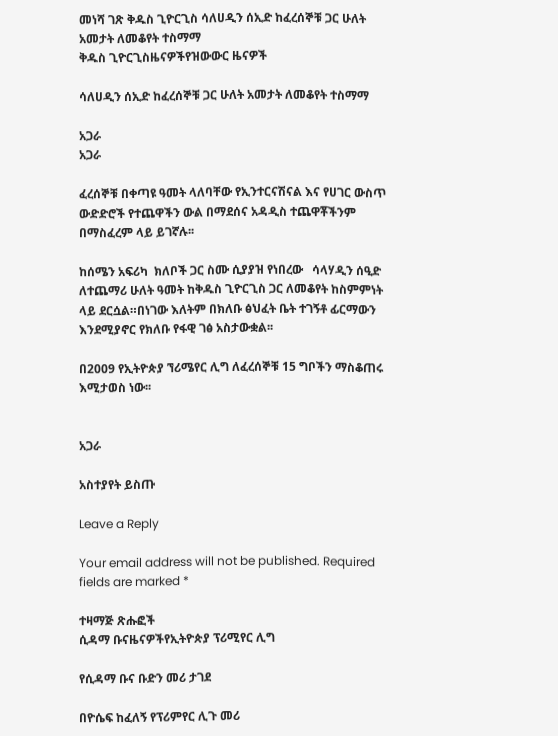መነሻ ገጽ ቅዱስ ጊዮርጊስ ሳለሀዲን ሰኢድ ከፈረሰኞቹ ጋር ሁለት አመታት ለመቆየት ተስማማ
ቅዱስ ጊዮርጊስዜናዎችየዝውውር ዜናዎች

ሳለሀዲን ሰኢድ ከፈረሰኞቹ ጋር ሁለት አመታት ለመቆየት ተስማማ

አጋራ
አጋራ

ፈረሰኞቹ በቀጣዩ ዓመት ላለባቸው የኢንተርናሽናል እና የሀገር ውስጥ ውድድሮች የተጨዋችን ውል በማደሰና አዳዲስ ተጨዋቾችንም በማስፈረም ላይ ይገኛሉ፡፡

ከሰሜን አፍሪካ  ክለቦች ጋር ስሙ ሲያያዝ የነበረው   ሳላሃዲን ሰዒድ ለተጨማሪ ሁለት ዓመት ከቅዱስ ጊዮርጊስ ጋር ለመቆየት ከስምምነት ላይ ደርሷል።በነገው እለትም በክለቡ ፅህፈት ቤት ተገኝቶ ፊርማውን እንደሚያኖር የክለቡ የፋዊ ገፅ አስታውቋል፡፡

በ2009 የኢትዮጵያ ኘሪሜየር ሊግ ለፈረሰኞቹ 15 ግቦችን ማስቆጠሩ እሚታወስ ነው፡፡


አጋራ

አስተያየት ይስጡ

Leave a Reply

Your email address will not be published. Required fields are marked *

ተዛማጅ ጽሑፎች
ሲዳማ ቡናዜናዎችየኢትዮጵያ ፕሪሚየር ሊግ

የሲዳማ ቡና ቡድን መሪ ታገደ

በዮሴፍ ከፈለኝ የፕሪምየር ሊጉ መሪ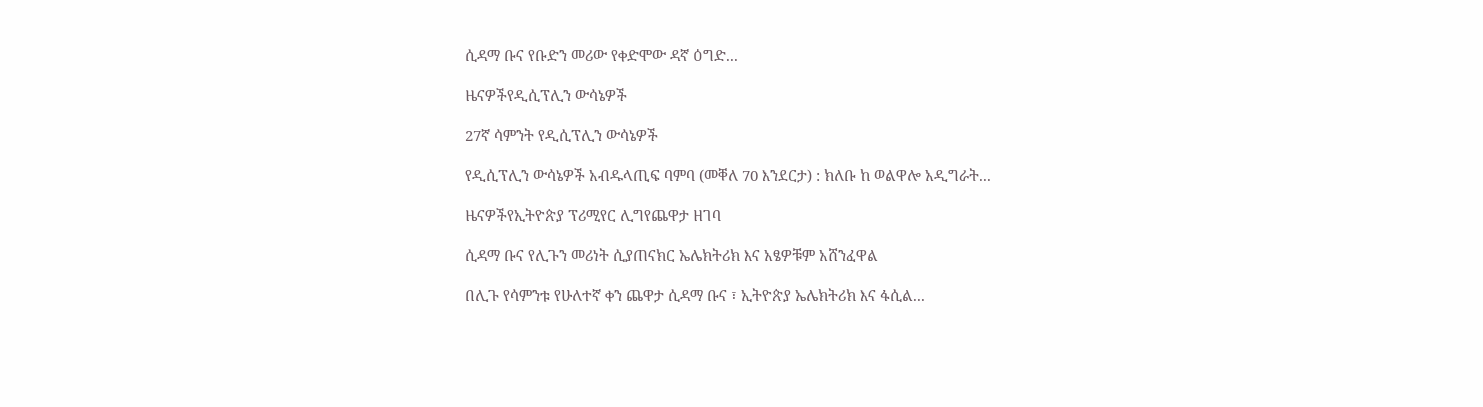ሲዳማ ቡና የቡድን መሪው የቀድሞው ዳኛ ዕግድ...

ዜናዎችየዲሲፕሊን ውሳኔዎች

27ኛ ሳምንት የዲሲፕሊን ውሳኔዎች

የዲሲፕሊን ውሳኔዎች አብዱላጢፍ ባምባ (መቐለ 70 እንደርታ) : ክለቡ ከ ወልዋሎ አዲግራት...

ዜናዎችየኢትዮጵያ ፕሪሚየር ሊግየጨዋታ ዘገባ

ሲዳማ ቡና የሊጉን መሪነት ሲያጠናክር ኤሌክትሪክ እና አፄዎቹም አሸንፈዋል

በሊጉ የሳምንቱ የሁለተኛ ቀን ጨዋታ ሲዳማ ቡና ፣ ኢትዮጵያ ኤሌክትሪክ እና ፋሲል...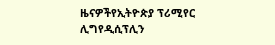ዜናዎችየኢትዮጵያ ፕሪሚየር ሊግየዲሲፕሊን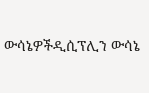ውሳኔዎችዲሲፕሊን ውሳኔ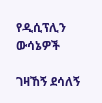የዲሲፕሊን ውሳኔዎች

ገዛኸኝ ደሳለኝ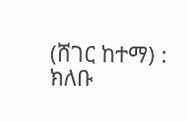(ሸገር ከተማ) : ክለቡ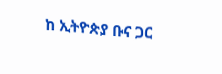ከ ኢትዮጵያ ቡና ጋር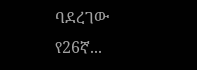ባደረገው የ26ኛ...